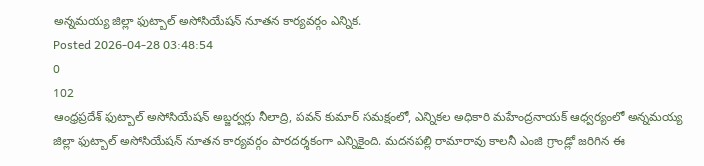అన్నమయ్య జిల్లా ఫుట్బాల్ అసోసియేషన్ నూతన కార్యవర్గం ఎన్నిక.
Posted 2026-04-28 03:48:54
0
102
ఆంధ్రప్రదేశ్ ఫుట్బాల్ అసోసియేషన్ అబ్జర్వర్లు నీలాద్రి, పవన్ కుమార్ సమక్షంలో, ఎన్నికల అధికారి మహేంద్రనాయక్ ఆధ్వర్యంలో అన్నమయ్య జిల్లా ఫుట్బాల్ అసోసియేషన్ నూతన కార్యవర్గం పారదర్శకంగా ఎన్నికైంది. మదనపల్లి రామారావు కాలనీ ఎంజి గ్రాండ్లో జరిగిన ఈ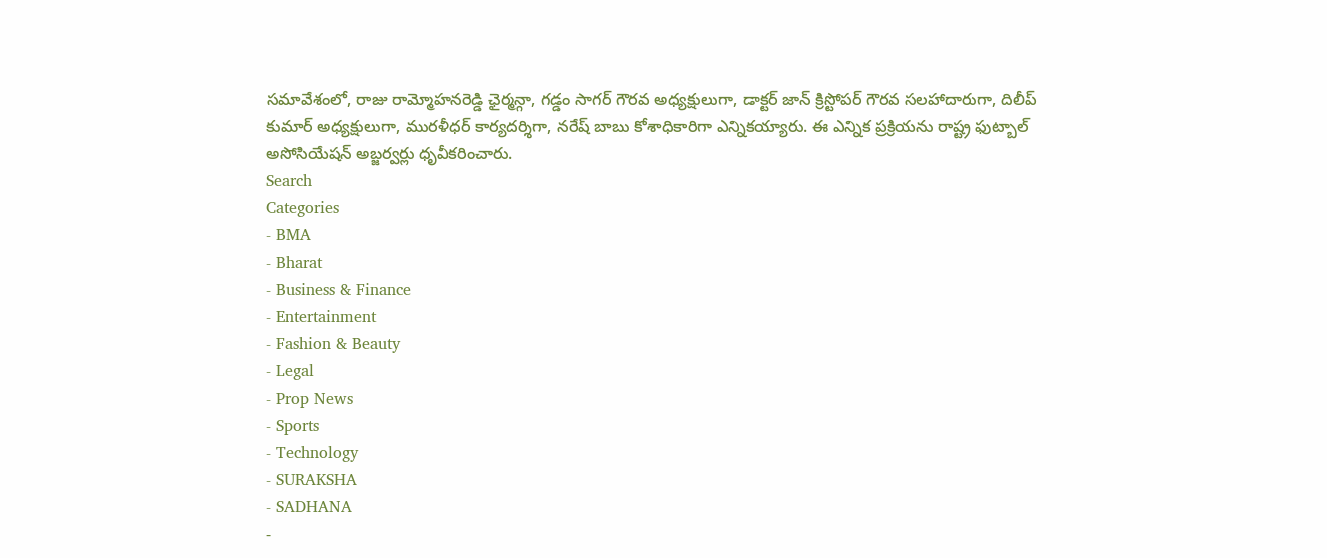సమావేశంలో, రాజు రామ్మోహనరెడ్డి ఛైర్మన్గా, గడ్డం సాగర్ గౌరవ అధ్యక్షులుగా, డాక్టర్ జాన్ క్రిస్టోపర్ గౌరవ సలహాదారుగా, దిలీప్ కుమార్ అధ్యక్షులుగా, మురళీధర్ కార్యదర్శిగా, నరేష్ బాబు కోశాధికారిగా ఎన్నికయ్యారు. ఈ ఎన్నిక ప్రక్రియను రాష్ట్ర ఫుట్బాల్ అసోసియేషన్ అబ్జర్వర్లు ధృవీకరించారు.
Search
Categories
- BMA
- Bharat
- Business & Finance
- Entertainment
- Fashion & Beauty
- Legal
- Prop News
- Sports
- Technology
- SURAKSHA
- SADHANA
-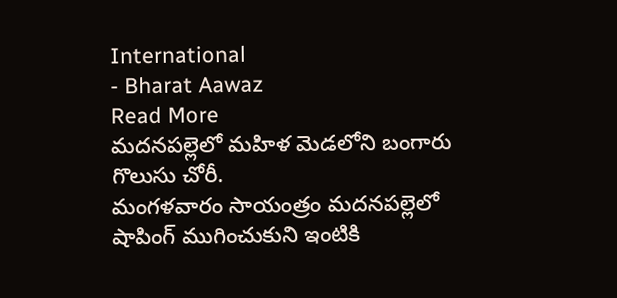International
- Bharat Aawaz
Read More
మదనపల్లెలో మహిళ మెడలోని బంగారు గొలుసు చోరీ.
మంగళవారం సాయంత్రం మదనపల్లెలో షాపింగ్ ముగించుకుని ఇంటికి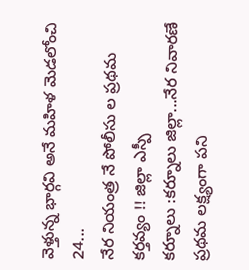వెళ్తున్న భార్గవి అనే మహిళ మెడలోంచి 24...
నేర నియంత్ర నే పోలీసు ల ప్రథమ కర్తవ్యం !! జిల్లా ఎస్పీ
కర్నూలు :కర్నూలు జిల్లా...నేర నివారణే ప్రథమ లక్ష్యంగా పని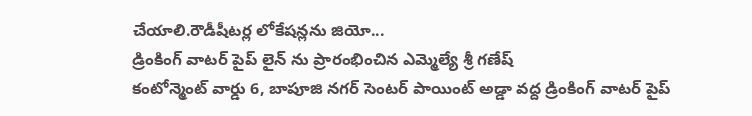చేయాలి.రౌడీషీటర్ల లోకేషన్లను జియో...
డ్రింకింగ్ వాటర్ పైప్ లైన్ ను ప్రారంభించిన ఎమ్మెల్యే శ్రీ గణేష్
కంటోన్మెంట్ వార్డు 6, బాపూజి నగర్ సెంటర్ పాయింట్ అడ్డా వద్ద డ్రింకింగ్ వాటర్ పైప్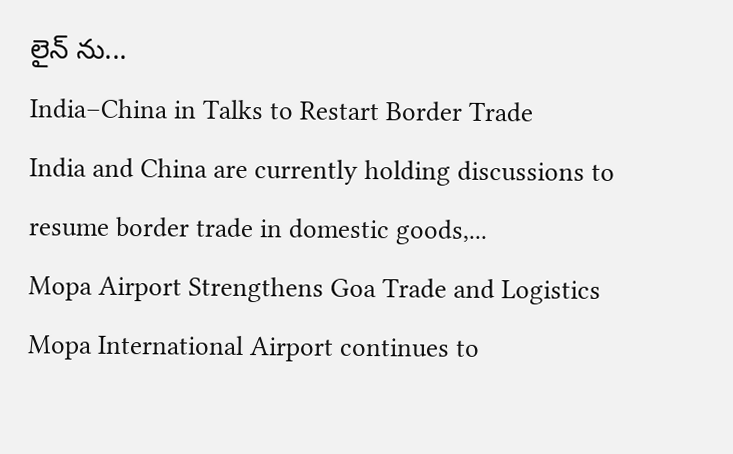లైన్ ను...
India–China in Talks to Restart Border Trade
India and China are currently holding discussions to resume border trade in domestic goods,...
Mopa Airport Strengthens Goa Trade and Logistics
Mopa International Airport continues to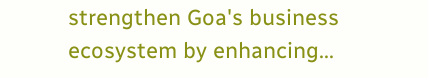strengthen Goa's business ecosystem by enhancing...